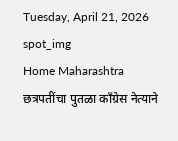Tuesday, April 21, 2026
spot_img
Home Maharashtra छत्रपतींचा पुतळा काँग्रेस नेत्याने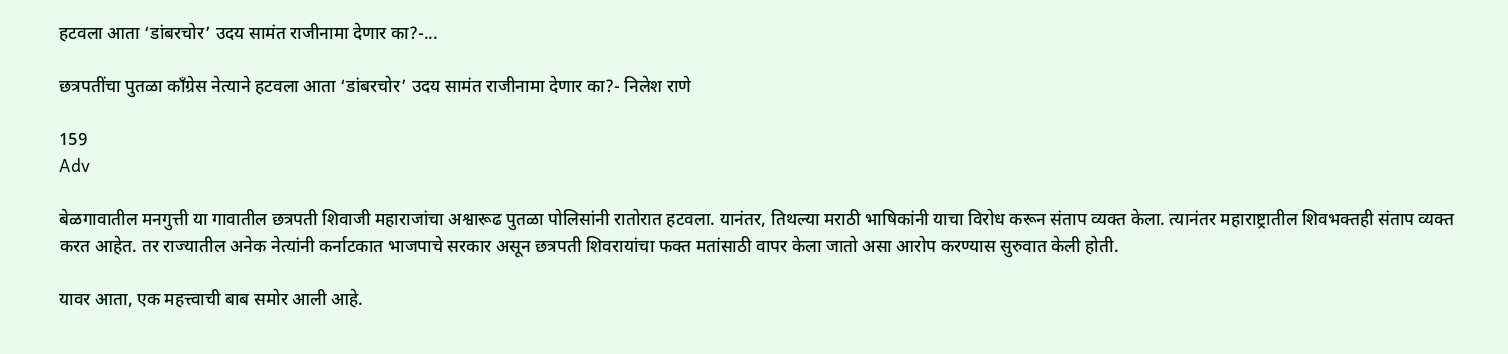हटवला आता ‘डांबरचोर’ उदय सामंत राजीनामा देणार का?-...

छत्रपतींचा पुतळा काँग्रेस नेत्याने हटवला आता ‘डांबरचोर’ उदय सामंत राजीनामा देणार का?- निलेश राणे

159
Adv

बेळगावातील मनगुत्ती या गावातील छत्रपती शिवाजी महाराजांचा अश्वारूढ पुतळा पोलिसांनी रातोरात हटवला. यानंतर, तिथल्या मराठी भाषिकांनी याचा विरोध करून संताप व्यक्त केला. त्यानंतर महाराष्ट्रातील शिवभक्तही संताप व्यक्त करत आहेत. तर राज्यातील अनेक नेत्यांनी कर्नाटकात भाजपाचे सरकार असून छत्रपती शिवरायांचा फक्त मतांसाठी वापर केला जातो असा आरोप करण्यास सुरुवात केली होती.

यावर आता, एक महत्त्वाची बाब समोर आली आहे.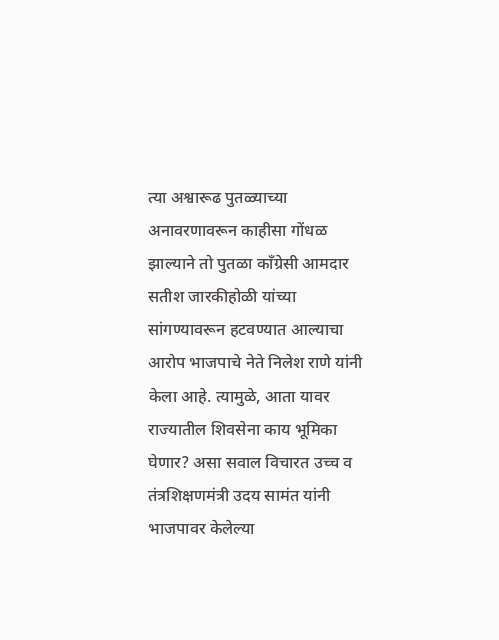त्या अश्वारूढ पुतळ्याच्या अनावरणावरून काहीसा गोंधळ झाल्याने तो पुतळा काँग्रेसी आमदार सतीश जारकीहोळी यांच्या सांगण्यावरून हटवण्यात आल्याचा आरोप भाजपाचे नेते निलेश राणे यांनी केला आहे. त्यामुळे, आता यावर राज्यातील शिवसेना काय भूमिका घेणार? असा सवाल विचारत उच्च व तंत्रशिक्षणमंत्री उदय सामंत यांनी भाजपावर केलेल्या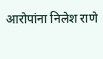आरोपांना निलेश राणे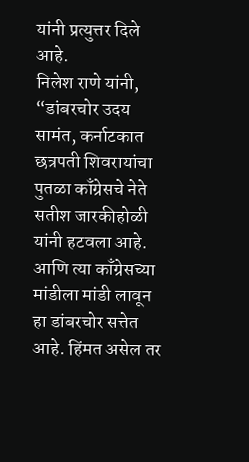यांनी प्रत्युत्तर दिले आहे.
निलेश राणे यांनी, “डांबरचोर उदय सामंत, कर्नाटकात छत्रपती शिवरायांचा पुतळा काँग्रेसचे नेते सतीश जारकीहोळी यांनी हटवला आहे. आणि त्या काँग्रेसच्या मांडीला मांडी लावून हा डांबरचोर सत्तेत आहे. हिंमत असेल तर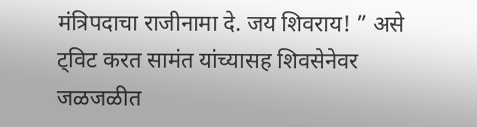मंत्रिपदाचा राजीनामा दे. जय शिवराय! ” असे ट्विट करत सामंत यांच्यासह शिवसेनेवर जळजळीत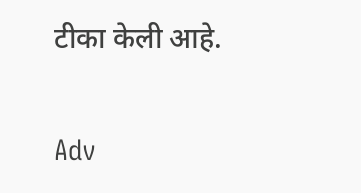टीका केली आहे.

Adv